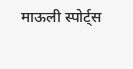माऊली स्पोर्ट्स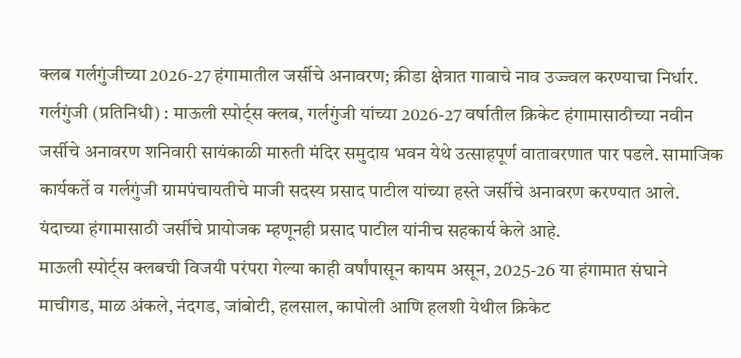क्लब गर्लगुंजीच्या 2026-27 हंगामातील जर्सीचे अनावरण; क्रीडा क्षेत्रात गावाचे नाव उज्ज्वल करण्याचा निर्धार.
गर्लगुंजी (प्रतिनिधी) : माऊली स्पोर्ट्स क्लब, गर्लगुंजी यांच्या 2026-27 वर्षातील क्रिकेट हंगामासाठीच्या नवीन जर्सीचे अनावरण शनिवारी सायंकाळी मारुती मंदिर समुदाय भवन येथे उत्साहपूर्ण वातावरणात पार पडले. सामाजिक कार्यकर्ते व गर्लगुंजी ग्रामपंचायतीचे माजी सदस्य प्रसाद पाटील यांच्या हस्ते जर्सीचे अनावरण करण्यात आले. यंदाच्या हंगामासाठी जर्सीचे प्रायोजक म्हणूनही प्रसाद पाटील यांनीच सहकार्य केले आहे.
माऊली स्पोर्ट्स क्लबची विजयी परंपरा गेल्या काही वर्षांपासून कायम असून, 2025-26 या हंगामात संघाने माचीगड, माळ अंकले, नंदगड, जांबोटी, हलसाल, कापोली आणि हलशी येथील क्रिकेट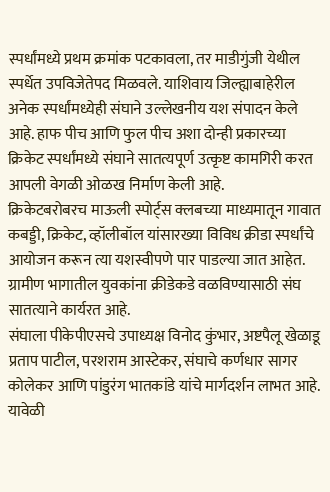स्पर्धांमध्ये प्रथम क्रमांक पटकावला, तर माडीगुंजी येथील स्पर्धेत उपविजेतेपद मिळवले. याशिवाय जिल्ह्याबाहेरील अनेक स्पर्धांमध्येही संघाने उल्लेखनीय यश संपादन केले आहे. हाफ पीच आणि फुल पीच अशा दोन्ही प्रकारच्या क्रिकेट स्पर्धांमध्ये संघाने सातत्यपूर्ण उत्कृष्ट कामगिरी करत आपली वेगळी ओळख निर्माण केली आहे.
क्रिकेटबरोबरच माऊली स्पोर्ट्स क्लबच्या माध्यमातून गावात कबड्डी, क्रिकेट, व्हॉलीबॉल यांसारख्या विविध क्रीडा स्पर्धांचे आयोजन करून त्या यशस्वीपणे पार पाडल्या जात आहेत. ग्रामीण भागातील युवकांना क्रीडेकडे वळविण्यासाठी संघ सातत्याने कार्यरत आहे.
संघाला पीकेपीएसचे उपाध्यक्ष विनोद कुंभार, अष्टपैलू खेळाडू प्रताप पाटील, परशराम आस्टेकर, संघाचे कर्णधार सागर कोलेकर आणि पांडुरंग भातकांडे यांचे मार्गदर्शन लाभत आहे.
यावेळी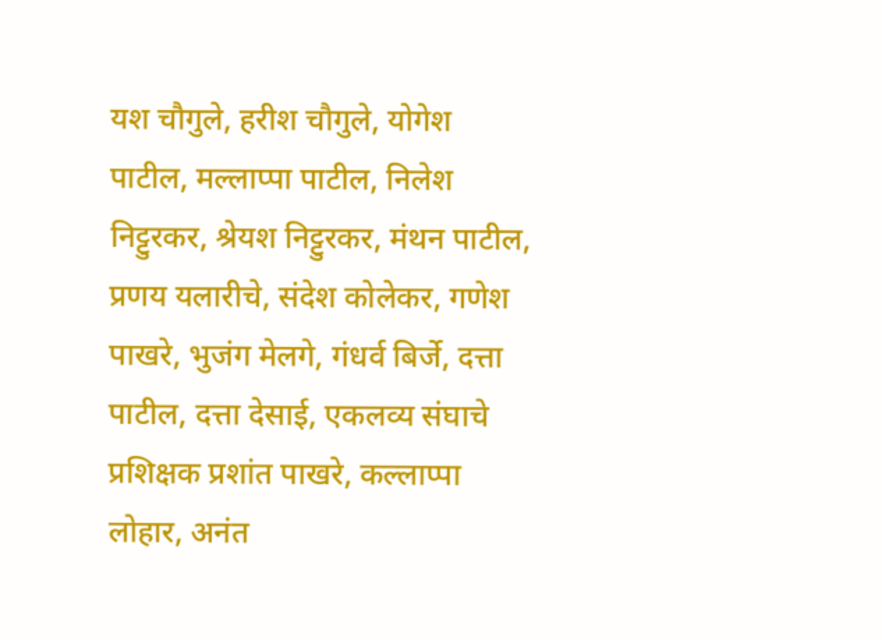यश चौगुले, हरीश चौगुले, योगेश पाटील, मल्लाप्पा पाटील, निलेश निट्टुरकर, श्रेयश निट्टुरकर, मंथन पाटील, प्रणय यलारीचे, संदेश कोलेकर, गणेश पाखरे, भुजंग मेलगे, गंधर्व बिर्जे, दत्ता पाटील, दत्ता देसाई, एकलव्य संघाचे प्रशिक्षक प्रशांत पाखरे, कल्लाप्पा लोहार, अनंत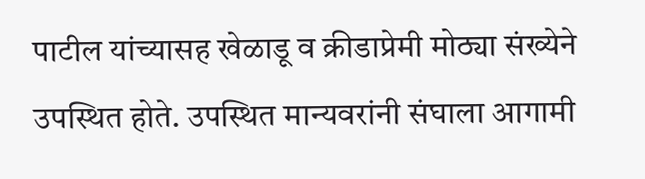पाटील यांच्यासह खेळाडू व क्रीडाप्रेमी मोठ्या संख्येने उपस्थित होते. उपस्थित मान्यवरांनी संघाला आगामी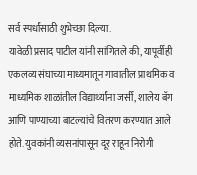सर्व स्पर्धांसाठी शुभेच्छा दिल्या.
यावेळी प्रसाद पाटील यांनी सांगितले की, यापूर्वीही एकलव्य संघाच्या माध्यमातून गावातील प्राथमिक व माध्यमिक शाळांतील विद्यार्थ्यांना जर्सी, शालेय बॅग आणि पाण्याच्या बाटल्यांचे वितरण करण्यात आले होते. युवकांनी व्यसनांपासून दूर राहून निरोगी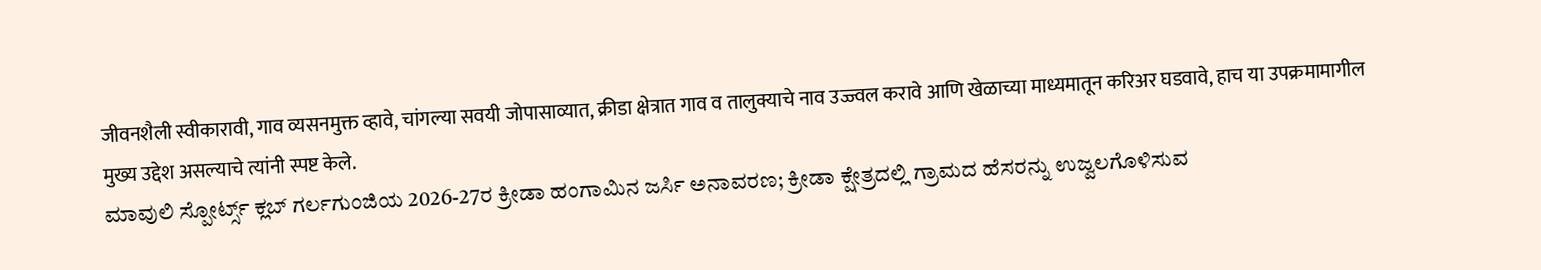जीवनशैली स्वीकारावी, गाव व्यसनमुक्त व्हावे, चांगल्या सवयी जोपासाव्यात, क्रीडा क्षेत्रात गाव व तालुक्याचे नाव उज्ज्वल करावे आणि खेळाच्या माध्यमातून करिअर घडवावे, हाच या उपक्रमामागील मुख्य उद्देश असल्याचे त्यांनी स्पष्ट केले.
ಮಾವುಲಿ ಸ್ಪೋರ್ಟ್ಸ್ ಕ್ಲಬ್ ಗರ್ಲಗುಂಜಿಯ 2026-27ರ ಕ್ರೀಡಾ ಹಂಗಾಮಿನ ಜರ್ಸಿ ಅನಾವರಣ; ಕ್ರೀಡಾ ಕ್ಷೇತ್ರದಲ್ಲಿ ಗ್ರಾಮದ ಹೆಸರನ್ನು ಉಜ್ವಲಗೊಳಿಸುವ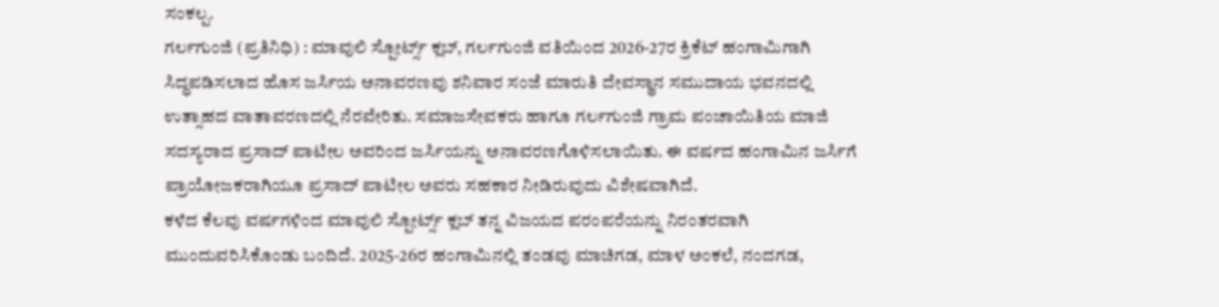ಸಂಕಲ್ಪ.
ಗರ್ಲಗುಂಜಿ (ಪ್ರತಿನಿಧಿ) : ಮಾವುಲಿ ಸ್ಪೋರ್ಟ್ಸ್ ಕ್ಲಬ್, ಗರ್ಲಗುಂಜಿ ವತಿಯಿಂದ 2026-27ರ ಕ್ರಿಕೆಟ್ ಹಂಗಾಮಿಗಾಗಿ ಸಿದ್ಧಪಡಿಸಲಾದ ಹೊಸ ಜರ್ಸಿಯ ಅನಾವರಣವು ಶನಿವಾರ ಸಂಜೆ ಮಾರುತಿ ದೇವಸ್ಥಾನ ಸಮುದಾಯ ಭವನದಲ್ಲಿ ಉತ್ಸಾಹದ ವಾತಾವರಣದಲ್ಲಿ ನೆರವೇರಿತು. ಸಮಾಜಸೇವಕರು ಹಾಗೂ ಗರ್ಲಗುಂಜಿ ಗ್ರಾಮ ಪಂಚಾಯಿತಿಯ ಮಾಜಿ ಸದಸ್ಯರಾದ ಪ್ರಸಾದ್ ಪಾಟೀಲ ಅವರಿಂದ ಜರ್ಸಿಯನ್ನು ಅನಾವರಣಗೊಳಿಸಲಾಯಿತು. ಈ ವರ್ಷದ ಹಂಗಾಮಿನ ಜರ್ಸಿಗೆ ಪ್ರಾಯೋಜಕರಾಗಿಯೂ ಪ್ರಸಾದ್ ಪಾಟೀಲ ಅವರು ಸಹಕಾರ ನೀಡಿರುವುದು ವಿಶೇಷವಾಗಿದೆ.
ಕಳೆದ ಕೆಲವು ವರ್ಷಗಳಿಂದ ಮಾವುಲಿ ಸ್ಪೋರ್ಟ್ಸ್ ಕ್ಲಬ್ ತನ್ನ ವಿಜಯದ ಪರಂಪರೆಯನ್ನು ನಿರಂತರವಾಗಿ ಮುಂದುವರಿಸಿಕೊಂಡು ಬಂದಿದೆ. 2025-26ರ ಹಂಗಾಮಿನಲ್ಲಿ ತಂಡವು ಮಾಚಿಗಡ, ಮಾಳ ಅಂಕಲೆ, ನಂದಗಡ,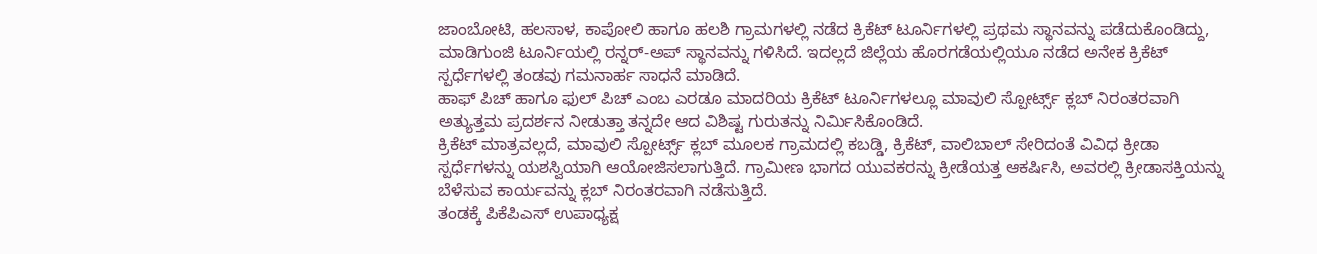ಜಾಂಬೋಟಿ, ಹಲಸಾಳ, ಕಾಪೋಲಿ ಹಾಗೂ ಹಲಶಿ ಗ್ರಾಮಗಳಲ್ಲಿ ನಡೆದ ಕ್ರಿಕೆಟ್ ಟೂರ್ನಿಗಳಲ್ಲಿ ಪ್ರಥಮ ಸ್ಥಾನವನ್ನು ಪಡೆದುಕೊಂಡಿದ್ದು, ಮಾಡಿಗುಂಜಿ ಟೂರ್ನಿಯಲ್ಲಿ ರನ್ನರ್-ಅಪ್ ಸ್ಥಾನವನ್ನು ಗಳಿಸಿದೆ. ಇದಲ್ಲದೆ ಜಿಲ್ಲೆಯ ಹೊರಗಡೆಯಲ್ಲಿಯೂ ನಡೆದ ಅನೇಕ ಕ್ರಿಕೆಟ್ ಸ್ಪರ್ಧೆಗಳಲ್ಲಿ ತಂಡವು ಗಮನಾರ್ಹ ಸಾಧನೆ ಮಾಡಿದೆ.
ಹಾಫ್ ಪಿಚ್ ಹಾಗೂ ಫುಲ್ ಪಿಚ್ ಎಂಬ ಎರಡೂ ಮಾದರಿಯ ಕ್ರಿಕೆಟ್ ಟೂರ್ನಿಗಳಲ್ಲೂ ಮಾವುಲಿ ಸ್ಪೋರ್ಟ್ಸ್ ಕ್ಲಬ್ ನಿರಂತರವಾಗಿ ಅತ್ಯುತ್ತಮ ಪ್ರದರ್ಶನ ನೀಡುತ್ತಾ ತನ್ನದೇ ಆದ ವಿಶಿಷ್ಟ ಗುರುತನ್ನು ನಿರ್ಮಿಸಿಕೊಂಡಿದೆ.
ಕ್ರಿಕೆಟ್ ಮಾತ್ರವಲ್ಲದೆ, ಮಾವುಲಿ ಸ್ಪೋರ್ಟ್ಸ್ ಕ್ಲಬ್ ಮೂಲಕ ಗ್ರಾಮದಲ್ಲಿ ಕಬಡ್ಡಿ, ಕ್ರಿಕೆಟ್, ವಾಲಿಬಾಲ್ ಸೇರಿದಂತೆ ವಿವಿಧ ಕ್ರೀಡಾ ಸ್ಪರ್ಧೆಗಳನ್ನು ಯಶಸ್ವಿಯಾಗಿ ಆಯೋಜಿಸಲಾಗುತ್ತಿದೆ. ಗ್ರಾಮೀಣ ಭಾಗದ ಯುವಕರನ್ನು ಕ್ರೀಡೆಯತ್ತ ಆಕರ್ಷಿಸಿ, ಅವರಲ್ಲಿ ಕ್ರೀಡಾಸಕ್ತಿಯನ್ನು ಬೆಳೆಸುವ ಕಾರ್ಯವನ್ನು ಕ್ಲಬ್ ನಿರಂತರವಾಗಿ ನಡೆಸುತ್ತಿದೆ.
ತಂಡಕ್ಕೆ ಪಿಕೆಪಿಎಸ್ ಉಪಾಧ್ಯಕ್ಷ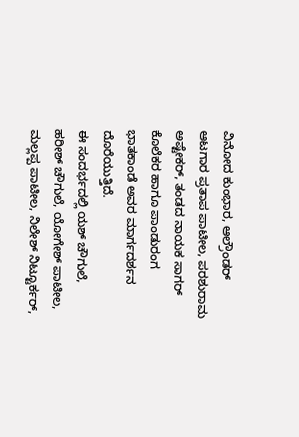ವಿನೋದ ಕುಂಭಾರ, ಆಲ್ರೌಂಡರ್ ಆಟಗಾರ ಪ್ರತಾಪ ಪಾಟೀಲ, ಪರಶುರಾಮ ಅಷ್ಟೇಕರ್, ತಂಡದ ನಾಯಕ ಸಾಗರ್ ಕೊಲೆಕರ ಹಾಗೂ ಪಾಂಡುರಂಗ ಭಾತಕಾಂಡೆ ಅವರ ಮಾರ್ಗದರ್ಶನ ದೊರೆಯುತ್ತಿದೆ.
ಈ ಸಂದರ್ಭದಲ್ಲಿ ಯಶ್ ಚೌಗುಲೆ, ಹರೀಶ್ ಚೌಗುಲೆ, ಯೋಗೇಶ್ ಪಾಟೀಲ, ಮಲ್ಲಪ್ಪ ಪಾಟೀಲ, ನಿಲೇಶ್ ನಿಟ್ಟೂರ್ಕರ್,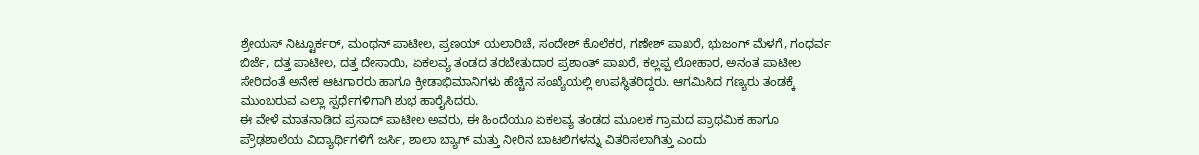ಶ್ರೇಯಸ್ ನಿಟ್ಟೂರ್ಕರ್, ಮಂಥನ್ ಪಾಟೀಲ, ಪ್ರಣಯ್ ಯಲಾರಿಚೆ, ಸಂದೇಶ್ ಕೊಲೆಕರ, ಗಣೇಶ್ ಪಾಖರೆ, ಭುಜಂಗ್ ಮೆಳಗೆ, ಗಂಧರ್ವ ಬಿರ್ಜೆ, ದತ್ತ ಪಾಟೀಲ, ದತ್ತ ದೇಸಾಯಿ, ಏಕಲವ್ಯ ತಂಡದ ತರಬೇತುದಾರ ಪ್ರಶಾಂತ್ ಪಾಖರೆ, ಕಲ್ಲಪ್ಪ ಲೋಹಾರ, ಅನಂತ ಪಾಟೀಲ ಸೇರಿದಂತೆ ಅನೇಕ ಆಟಗಾರರು ಹಾಗೂ ಕ್ರೀಡಾಭಿಮಾನಿಗಳು ಹೆಚ್ಚಿನ ಸಂಖ್ಯೆಯಲ್ಲಿ ಉಪಸ್ಥಿತರಿದ್ದರು. ಆಗಮಿಸಿದ ಗಣ್ಯರು ತಂಡಕ್ಕೆ ಮುಂಬರುವ ಎಲ್ಲಾ ಸ್ಪರ್ಧೆಗಳಿಗಾಗಿ ಶುಭ ಹಾರೈಸಿದರು.
ಈ ವೇಳೆ ಮಾತನಾಡಿದ ಪ್ರಸಾದ್ ಪಾಟೀಲ ಅವರು, ಈ ಹಿಂದೆಯೂ ಏಕಲವ್ಯ ತಂಡದ ಮೂಲಕ ಗ್ರಾಮದ ಪ್ರಾಥಮಿಕ ಹಾಗೂ ಪ್ರೌಢಶಾಲೆಯ ವಿದ್ಯಾರ್ಥಿಗಳಿಗೆ ಜರ್ಸಿ, ಶಾಲಾ ಬ್ಯಾಗ್ ಮತ್ತು ನೀರಿನ ಬಾಟಲಿಗಳನ್ನು ವಿತರಿಸಲಾಗಿತ್ತು ಎಂದು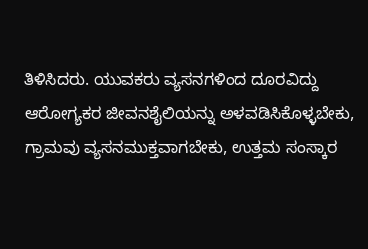ತಿಳಿಸಿದರು. ಯುವಕರು ವ್ಯಸನಗಳಿಂದ ದೂರವಿದ್ದು ಆರೋಗ್ಯಕರ ಜೀವನಶೈಲಿಯನ್ನು ಅಳವಡಿಸಿಕೊಳ್ಳಬೇಕು, ಗ್ರಾಮವು ವ್ಯಸನಮುಕ್ತವಾಗಬೇಕು, ಉತ್ತಮ ಸಂಸ್ಕಾರ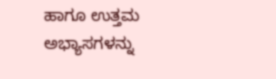ಹಾಗೂ ಉತ್ತಮ ಅಭ್ಯಾಸಗಳನ್ನು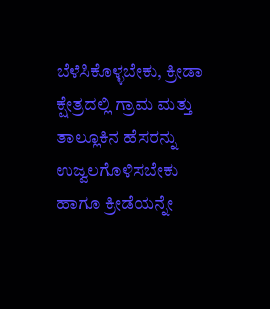ಬೆಳೆಸಿಕೊಳ್ಳಬೇಕು, ಕ್ರೀಡಾ ಕ್ಷೇತ್ರದಲ್ಲಿ ಗ್ರಾಮ ಮತ್ತು ತಾಲ್ಲೂಕಿನ ಹೆಸರನ್ನು ಉಜ್ವಲಗೊಳಿಸಬೇಕು ಹಾಗೂ ಕ್ರೀಡೆಯನ್ನೇ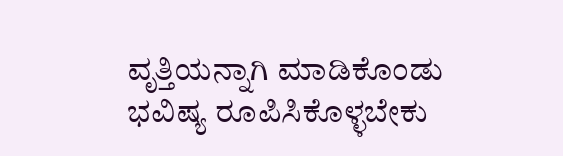ವೃತ್ತಿಯನ್ನಾಗಿ ಮಾಡಿಕೊಂಡು ಭವಿಷ್ಯ ರೂಪಿಸಿಕೊಳ್ಳಬೇಕು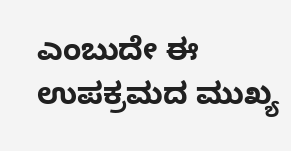ಎಂಬುದೇ ಈ ಉಪಕ್ರಮದ ಮುಖ್ಯ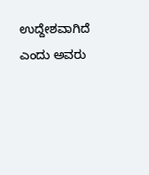ಉದ್ದೇಶವಾಗಿದೆ ಎಂದು ಅವರು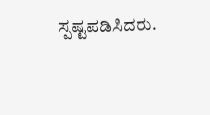ಸ್ಪಷ್ಟಪಡಿಸಿದರು.